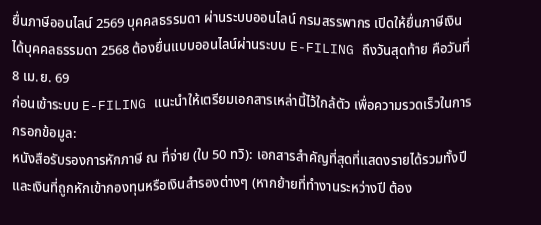ยื่นภาษีออนไลน์ 2569 บุคคลธรรมดา ผ่านระบบออนไลน์ กรมสรรพากร เปิดให้ยื่นภาษีเงินได้บุคคลธรรมดา 2568 ต้องยื่นแบบออนไลน์ผ่านระบบ E-FILING ถึงวันสุดท้าย คือวันที่ 8 เม.ย. 69
ก่อนเข้าระบบ E-FILING แนะนำให้เตรียมเอกสารเหล่านี้ไว้ใกล้ตัว เพื่อความรวดเร็วในการกรอกข้อมูล:
หนังสือรับรองการหักภาษี ณ ที่จ่าย (ใบ 50 ทวิ): เอกสารสำคัญที่สุดที่แสดงรายได้รวมทั้งปี และเงินที่ถูกหักเข้ากองทุนหรือเงินสำรองต่างๆ (หากย้ายที่ทำงานระหว่างปี ต้อง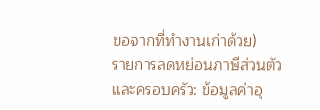ขอจากที่ทำงานเก่าด้วย)
รายการลดหย่อนภาษีส่วนตัวและครอบครัว: ข้อมูลค่าอุ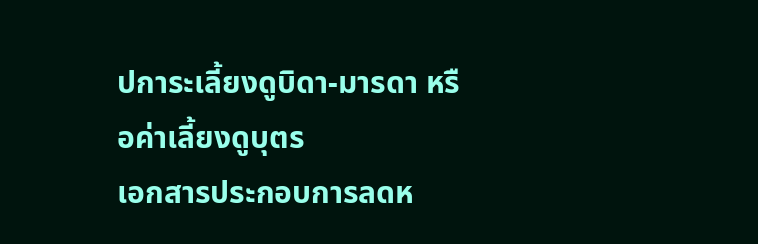ปการะเลี้ยงดูบิดา-มารดา หรือค่าเลี้ยงดูบุตร
เอกสารประกอบการลดห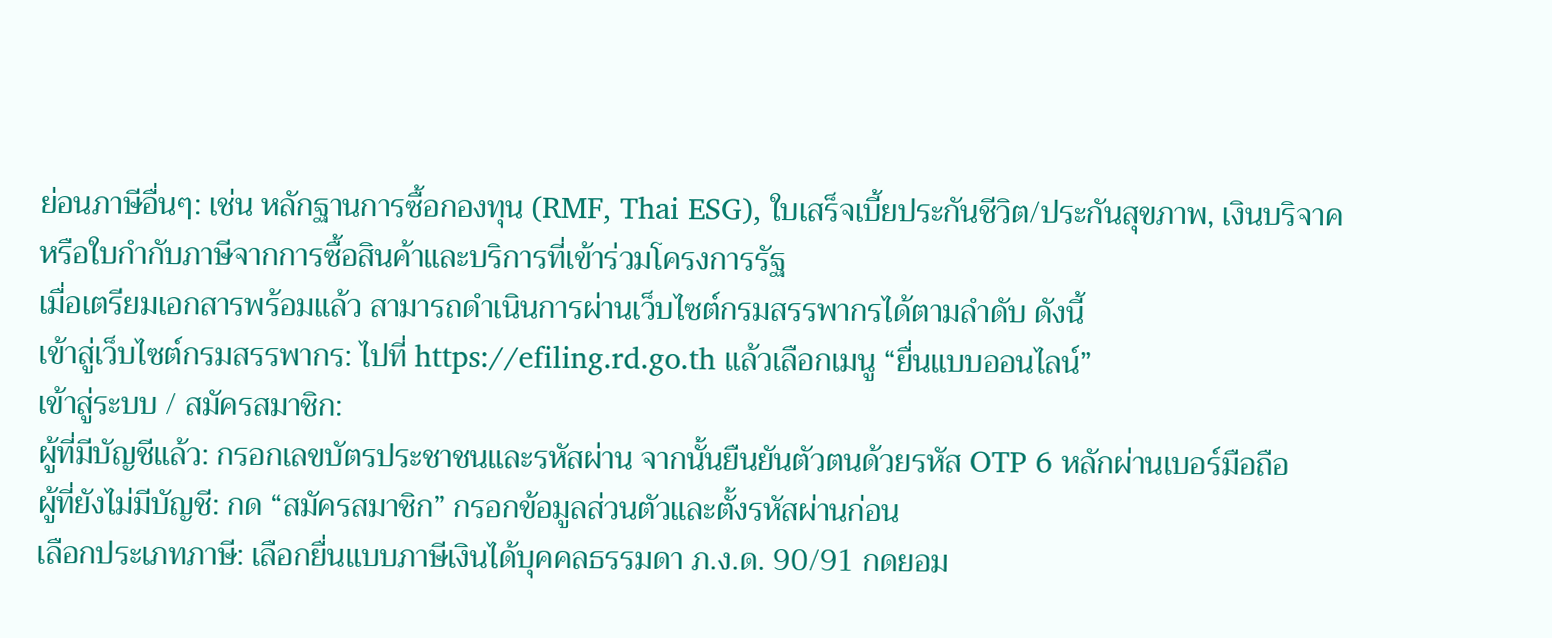ย่อนภาษีอื่นๆ: เช่น หลักฐานการซื้อกองทุน (RMF, Thai ESG), ใบเสร็จเบี้ยประกันชีวิต/ประกันสุขภาพ, เงินบริจาค หรือใบกำกับภาษีจากการซื้อสินค้าและบริการที่เข้าร่วมโครงการรัฐ
เมื่อเตรียมเอกสารพร้อมแล้ว สามารถดำเนินการผ่านเว็บไซต์กรมสรรพากรได้ตามลำดับ ดังนี้
เข้าสู่เว็บไซต์กรมสรรพากร: ไปที่ https://efiling.rd.go.th แล้วเลือกเมนู “ยื่นแบบออนไลน์”
เข้าสู่ระบบ / สมัครสมาชิก:
ผู้ที่มีบัญชีแล้ว: กรอกเลขบัตรประชาชนและรหัสผ่าน จากนั้นยืนยันตัวตนด้วยรหัส OTP 6 หลักผ่านเบอร์มือถือ
ผู้ที่ยังไม่มีบัญชี: กด “สมัครสมาชิก” กรอกข้อมูลส่วนตัวและตั้งรหัสผ่านก่อน
เลือกประเภทภาษี: เลือกยื่นแบบภาษีเงินได้บุคคลธรรมดา ภ.ง.ด. 90/91 กดยอม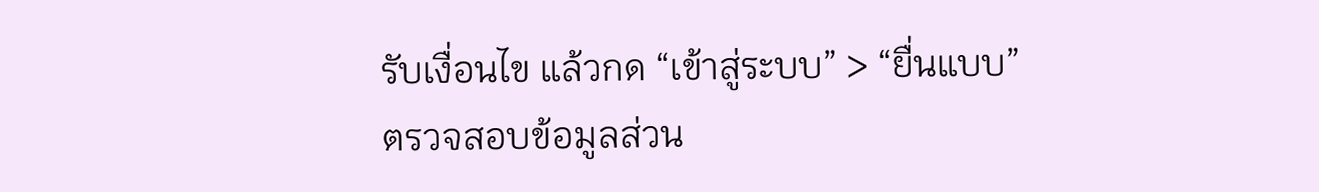รับเงื่อนไข แล้วกด “เข้าสู่ระบบ” > “ยื่นแบบ”
ตรวจสอบข้อมูลส่วน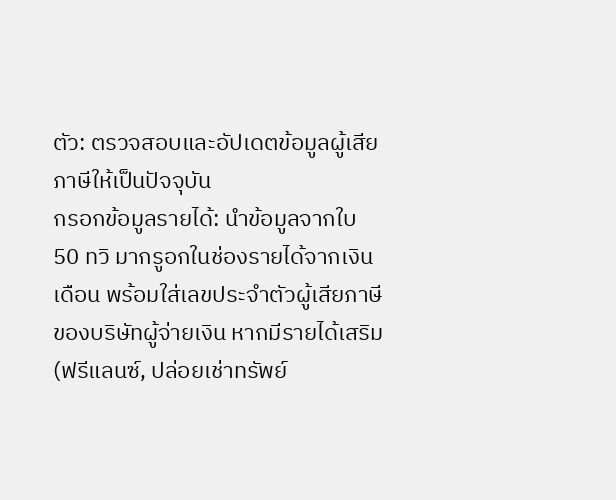ตัว: ตรวจสอบและอัปเดตข้อมูลผู้เสียภาษีให้เป็นปัจจุบัน
กรอกข้อมูลรายได้: นำข้อมูลจากใบ 50 ทวิ มากรูอกในช่องรายได้จากเงินเดือน พร้อมใส่เลขประจำตัวผู้เสียภาษีของบริษัทผู้จ่ายเงิน หากมีรายได้เสริม (ฟรีแลนซ์, ปล่อยเช่าทรัพย์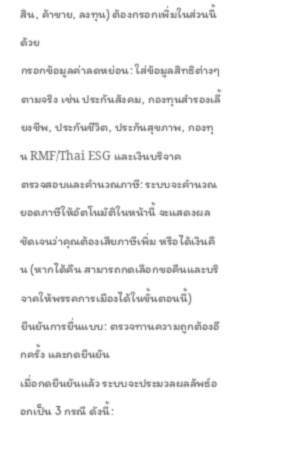สิน, ค้าขาย, ลงทุน) ต้องกรอกเพิ่มในส่วนนี้ด้วย
กรอกข้อมูลค่าลดหย่อน: ใส่ข้อมูลสิทธิต่างๆ ตามจริง เช่น ประกันสังคม, กองทุนสำรองเลี้ยงชีพ, ประกันชีวิต, ประกันสุขภาพ, กองทุน RMF/Thai ESG และเงินบริจาค
ตรวจสอบและคำนวณภาษี: ระบบจะคำนวณยอดภาษีให้อัตโนมัติในหน้านี้ จะแสดงผลชัดเจนว่าคุณต้องเสียภาษีเพิ่ม หรือได้เงินคืน (หากได้คืน สามารถกดเลือกขอคืนและบริจาคให้พรรคการเมืองได้ในขั้นตอนนี้)
ยืนยันการยื่นแบบ: ตรวจทานความถูกต้องอีกครั้ง และกดยืนยัน
เมื่อกดยืนยันแล้ว ระบบจะประมวลผลลัพธ์ออกเป็น 3 กรณี ดังนี้: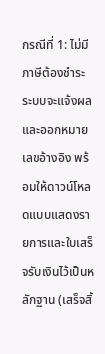กรณีที่ 1: ไม่มีภาษีต้องชำระ
ระบบจะแจ้งผลและออกหมายเลขอ้างอิง พร้อมให้ดาวน์โหลดแบบแสดงรายการและใบเสร็จรับเงินไว้เป็นหลักฐาน (เสร็จสิ้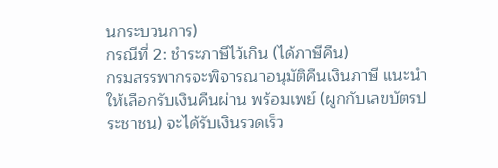นกระบวนการ)
กรณีที่ 2: ชำระภาษีไว้เกิน (ได้ภาษีคืน)
กรมสรรพากรจะพิจารณาอนุมัติคืนเงินภาษี แนะนำให้เลือกรับเงินคืนผ่าน พร้อมเพย์ (ผูกกับเลขบัตรประชาชน) จะได้รับเงินรวดเร็ว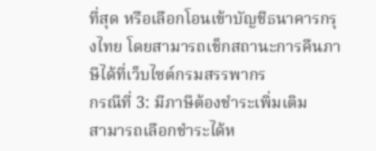ที่สุด หรือเลือกโอนเข้าบัญชีธนาคารกรุงไทย โดยสามารถเช็กสถานะการคืนภาษีได้ที่เว็บไซต์กรมสรรพากร
กรณีที่ 3: มีภาษีต้องชำระเพิ่มเติม
สามารถเลือกชำระได้ห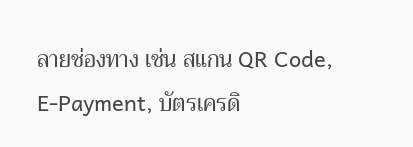ลายช่องทาง เช่น สแกน QR Code, E-Payment, บัตรเครดิ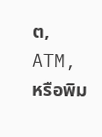ต, ATM, หรือพิม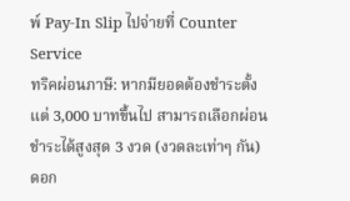พ์ Pay-In Slip ไปจ่ายที่ Counter Service
ทริคผ่อนภาษี: หากมียอดต้องชำระตั้งแต่ 3,000 บาทขึ้นไป สามารถเลือกผ่อนชำระได้สูงสุด 3 งวด (งวดละเท่าๆ กัน) ดอก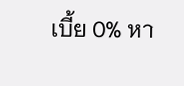เบี้ย 0% หา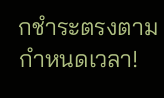กชำระตรงตามกำหนดเวลา!